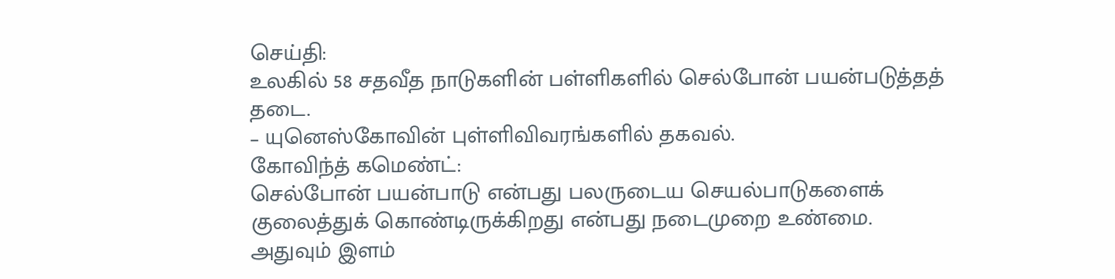செய்தி:
உலகில் 58 சதவீத நாடுகளின் பள்ளிகளில் செல்போன் பயன்படுத்தத் தடை.
– யுனெஸ்கோவின் புள்ளிவிவரங்களில் தகவல்.
கோவிந்த் கமெண்ட்:
செல்போன் பயன்பாடு என்பது பலருடைய செயல்பாடுகளைக் குலைத்துக் கொண்டிருக்கிறது என்பது நடைமுறை உண்மை.
அதுவும் இளம்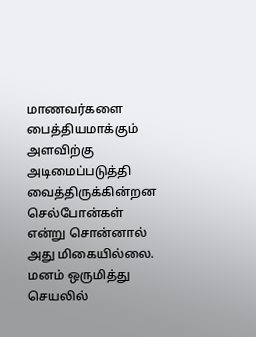மாணவர்களை பைத்தியமாக்கும் அளவிற்கு அடிமைப்படுத்தி வைத்திருக்கின்றன செல்போன்கள் என்று சொன்னால் அது மிகையில்லை.
மனம் ஒருமித்து செயலில்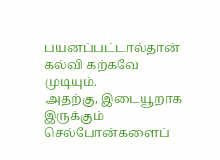பயனப்பட்டால்தான் கல்வி கற்கவே முடியும்.
அதற்கு, இடையூறாக இருக்கும் செல்போன்களைப்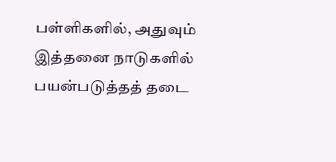பள்ளிகளில், அதுவும் இத்தனை நாடுகளில் பயன்படுத்தத் தடை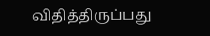விதித்திருப்பது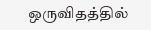ஒருவிதத்தில்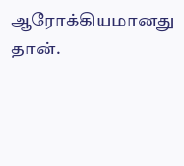ஆரோக்கியமானது தான்.